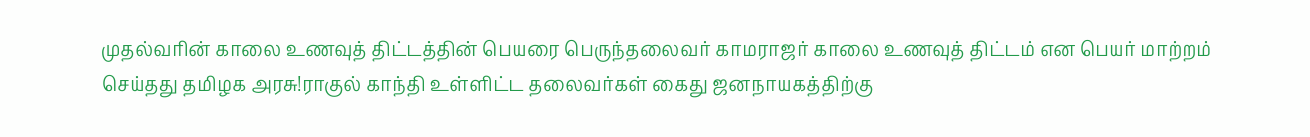முதல்வரின் காலை உணவுத் திட்டத்தின் பெயரை பெருந்தலைவர் காமராஜர் காலை உணவுத் திட்டம் என பெயர் மாற்றம் செய்தது தமிழக அரசு!ராகுல் காந்தி உள்ளிட்ட தலைவர்கள் கைது ஜனநாயகத்திற்கு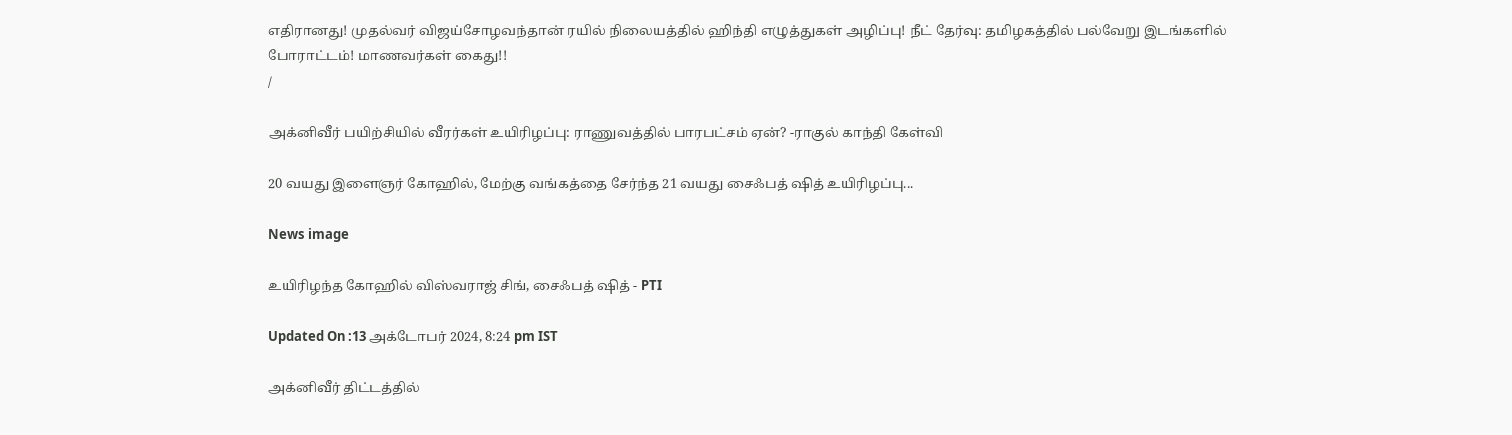எதிரானது! முதல்வர் விஜய்சோழவந்தான் ரயில் நிலையத்தில் ஹிந்தி எழுத்துகள் அழிப்பு! நீட் தேர்வு: தமிழகத்தில் பல்வேறு இடங்களில் போராட்டம்! மாணவர்கள் கைது!!
/

அக்னிவீர் பயிற்சியில் வீரர்கள் உயிரிழப்பு: ராணுவத்தில் பாரபட்சம் ஏன்? -ராகுல் காந்தி கேள்வி

20 வயது இளைஞர் கோஹில், மேற்கு வங்கத்தை சேர்ந்த 21 வயது சைஃபத் ஷித் உயிரிழப்பு...

News image

உயிரிழந்த கோஹில் விஸ்வராஜ் சிங், சைஃபத் ஷித் - PTI

Updated On :13 அக்டோபர் 2024, 8:24 pm IST

அக்னிவீர் திட்டத்தில்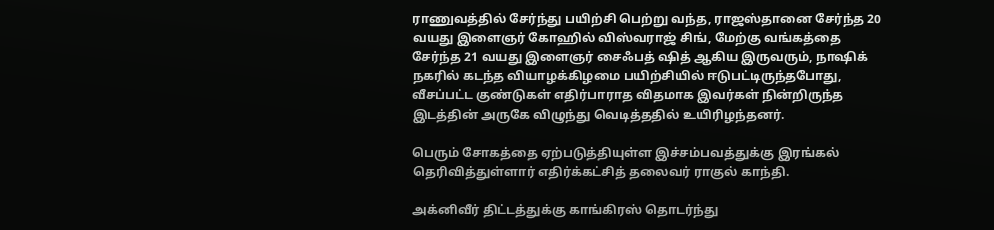ராணுவத்தில் சேர்ந்து பயிற்சி பெற்று வந்த, ராஜஸ்தானை சேர்ந்த 20 வயது இளைஞர் கோஹில் விஸ்வராஜ் சிங், மேற்கு வங்கத்தை சேர்ந்த 21 வயது இளைஞர் சைஃபத் ஷித் ஆகிய இருவரும், நாஷிக் நகரில் கடந்த வியாழக்கிழமை பயிற்சியில் ஈடுபட்டிருந்தபோது, வீசப்பட்ட குண்டுகள் எதிர்பாராத விதமாக இவர்கள் நின்றிருந்த இடத்தின் அருகே விழுந்து வெடித்ததில் உயிரிழந்தனர்.

பெரும் சோகத்தை ஏற்படுத்தியுள்ள இச்சம்பவத்துக்கு இரங்கல் தெரிவித்துள்ளார் எதிர்க்கட்சித் தலைவர் ராகுல் காந்தி.

அக்னிவீர் திட்டத்துக்கு காங்கிரஸ் தொடர்ந்து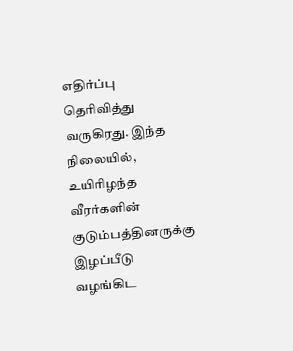எதிர்ப்பு தெரிவித்து வருகிரது. இந்த நிலையில், உயிரிழந்த வீரர்களின் குடும்பத்தினருக்கு இழப்பீடு வழங்கிட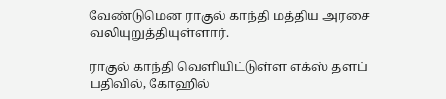வேண்டுமென ராகுல் காந்தி மத்திய அரசை வலியுறுத்தியுள்ளார்.

ராகுல் காந்தி வெளியிட்டுள்ள எக்ஸ் தளப் பதிவில், கோஹில்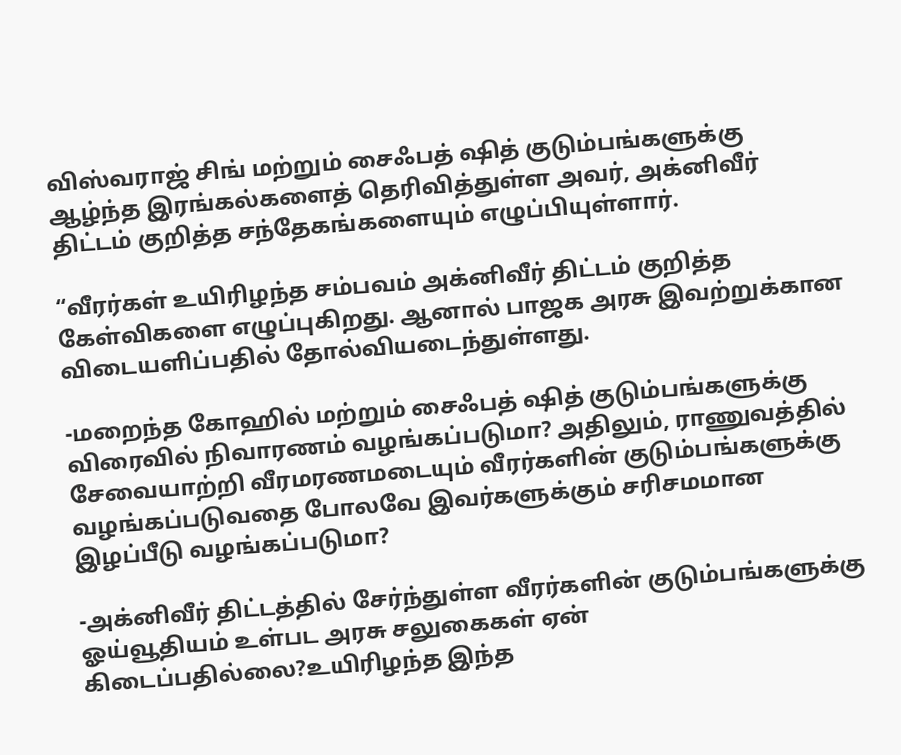விஸ்வராஜ் சிங் மற்றும் சைஃபத் ஷித் குடும்பங்களுக்கு ஆழ்ந்த இரங்கல்களைத் தெரிவித்துள்ள அவர், அக்னிவீர் திட்டம் குறித்த சந்தேகங்களையும் எழுப்பியுள்ளார்.

“வீரர்கள் உயிரிழந்த சம்பவம் அக்னிவீர் திட்டம் குறித்த கேள்விகளை எழுப்புகிறது. ஆனால் பாஜக அரசு இவற்றுக்கான விடையளிப்பதில் தோல்வியடைந்துள்ளது.

-மறைந்த கோஹில் மற்றும் சைஃபத் ஷித் குடும்பங்களுக்கு விரைவில் நிவாரணம் வழங்கப்படுமா? அதிலும், ராணுவத்தில் சேவையாற்றி வீரமரணமடையும் வீரர்களின் குடும்பங்களுக்கு வழங்கப்படுவதை போலவே இவர்களுக்கும் சரிசமமான இழப்பீடு வழங்கப்படுமா?

-அக்னிவீர் திட்டத்தில் சேர்ந்துள்ள வீரர்களின் குடும்பங்களுக்கு ஓய்வூதியம் உள்பட அரசு சலுகைகள் ஏன் கிடைப்பதில்லை?உயிரிழந்த இந்த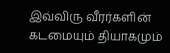இவ்விரு வீரர்களின் கடமையும் தியாகமும்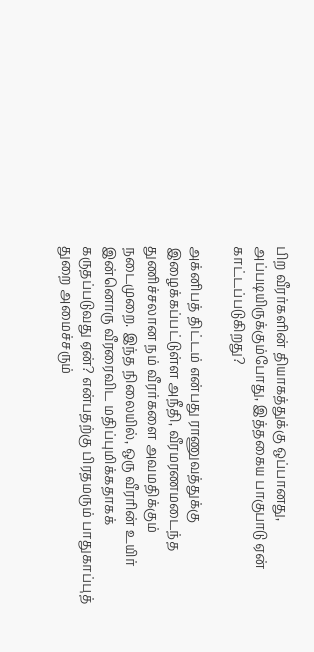பிற வீரர்களின் தியாகத்துக்கு ஒப்பானது, அப்படியிருக்கும்போது, இத்தகைய பாகுபாடு ஏன் காட்டப்படுகிறது?

அக்னிபத் திட்டம் என்பது ராணுவத்துக்கு இழைக்கப்பட்டுள்ள அநீதி, வீரமரணமடைந்த துணிச்சலான நம் வீரர்களை அவமதிக்கும் நடைமுறை. இந்த நிலையில், ஒரு வீரரின் உயிர் இன்னொரு வீரரைவிட மதிப்புமிக்கதாகக் கருதப்படுவது ஏன்? என்பதற்கு பிரதமரும் பாதுகாப்புத் துறை அமைச்சரும்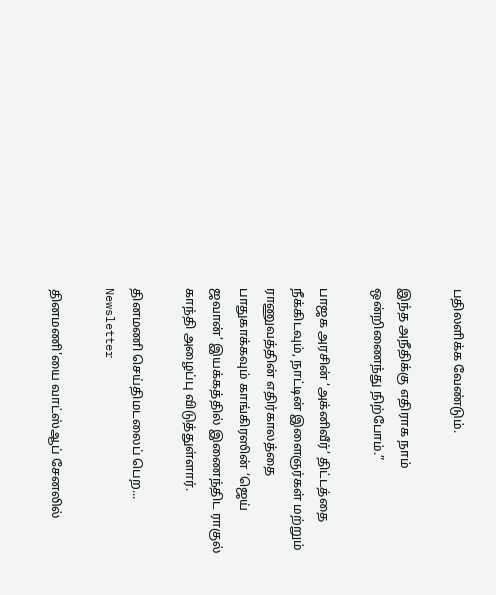பதிலளிக்க வேண்டும்.

இந்த அநீதிக்கு எதிராக நாம் ஒன்றிணைந்து நிற்போம்.”

பாஜக அரசின் ‘அக்னிவீர்’ திட்டத்தை நீக்கிடவும், நாட்டின் இளைஞர்கள் மற்றும் ராணுவத்தின் எதிர்காலத்தை பாதுகாக்கவும் காங்கிரஸின் ‘ஜெய் ஜவான்’ இயக்கத்தில் இணைந்திட ராகுல் காந்தி அழைப்பு விடுத்துள்ளார்.

தினமணி செய்திமடலைப் பெற... Newsletter

தினமணி'யை வாட்ஸ்ஆப் சேனலில்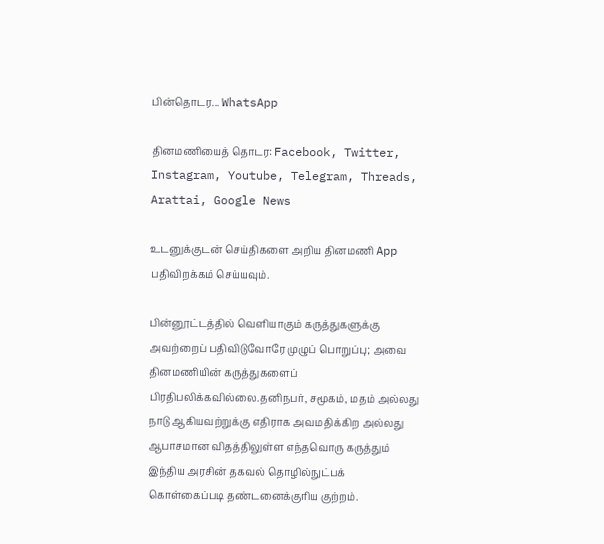பின்தொடர... WhatsApp

தினமணியைத் தொடர: Facebook, Twitter, Instagram, Youtube, Telegram, Threads, Arattai, Google News

உடனுக்குடன் செய்திகளை அறிய தினமணி App பதிவிறக்கம் செய்யவும்.

பின்னூட்டத்தில் வெளியாகும் கருத்துகளுக்கு அவற்றைப் பதிவிடுவோரே முழுப் பொறுப்பு; அவை தினமணியின் கருத்துகளைப் பிரதிபலிக்கவில்லை.தனிநபர், சமூகம், மதம் அல்லது நாடு ஆகியவற்றுக்கு எதிராக அவமதிக்கிற அல்லது ஆபாசமான விதத்திலுள்ள எந்தவொரு கருத்தும் இந்திய அரசின் தகவல் தொழில்நுட்பக் கொள்கைப்படி தண்டனைக்குரிய குற்றம்.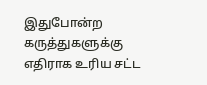இதுபோன்ற கருத்துகளுக்கு எதிராக உரிய சட்ட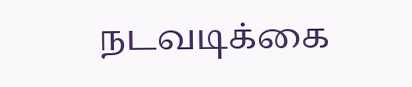நடவடிக்கை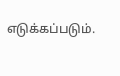எடுக்கப்படும்.